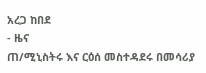አረጋ ከበደ
- ዜና
ጠ/ሚኒስትሩ እና ርዕሰ መስተዳደሩ በመሳሪያ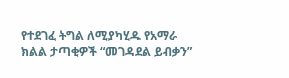የተደገፈ ትግል ለሚያካሂዱ የአማራ ክልል ታጣቂዎች “መገዳደል ይብቃን”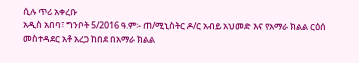ሲሉ ጥሪ አቀረቡ
አዲስ አበባ፣ ግንቦት 5/2016 ዓ.ም፡- ጠ/ሚኒስትር ዶ/ር አብይ አህመድ እና የአማራ ክልል ርዕሰ መስተዳደር አቶ አረጋ ከበደ በአማራ ክልል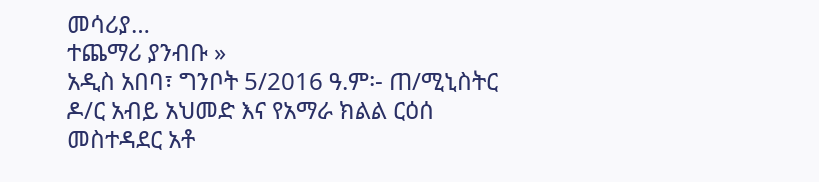መሳሪያ…
ተጨማሪ ያንብቡ »
አዲስ አበባ፣ ግንቦት 5/2016 ዓ.ም፡- ጠ/ሚኒስትር ዶ/ር አብይ አህመድ እና የአማራ ክልል ርዕሰ መስተዳደር አቶ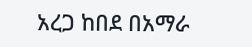አረጋ ከበደ በአማራ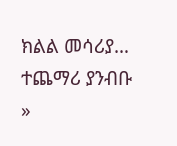ክልል መሳሪያ…
ተጨማሪ ያንብቡ »